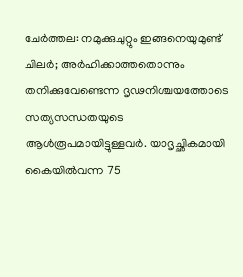ചേർത്തല: നമുക്കുചുറ്റും ഇങ്ങനെയുമുണ്ട് ചിലർ; അർഹിക്കാത്തതൊന്നും തനിക്കുവേണ്ടെന്ന ദൃഢനിശ്ചയത്തോടെ സത്യസന്ധതയുടെ ആൾരൂപമായിട്ടുള്ളവർ. യാദൃച്ഛികമായി കൈയിൽവന്ന 75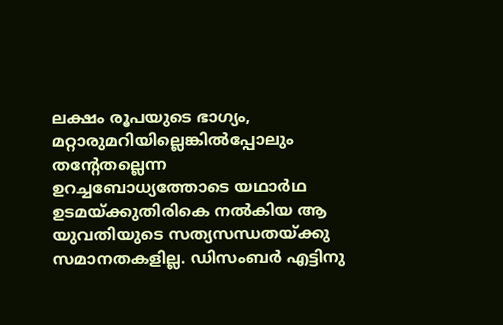ലക്ഷം രൂപയുടെ ഭാഗ്യം, മറ്റാരുമറിയില്ലെങ്കിൽപ്പോലും തന്റേതല്ലെന്ന ഉറച്ചബോധ്യത്തോടെ യഥാർഥ ഉടമയ്ക്കുതിരികെ നൽകിയ ആ യുവതിയുടെ സത്യസന്ധതയ്ക്കു സമാനതകളില്ല. ഡിസംബർ എട്ടിനു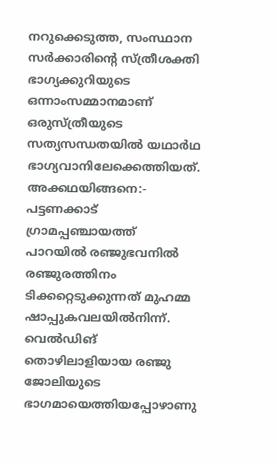നറുക്കെടുത്ത, സംസ്ഥാന സർക്കാരിന്റെ സ്ത്രീശക്തി ഭാഗ്യക്കുറിയുടെ ഒന്നാംസമ്മാനമാണ് ഒരുസ്ത്രീയുടെ സത്യസന്ധതയിൽ യഥാർഥ ഭാഗ്യവാനിലേക്കെത്തിയത്. അക്കഥയിങ്ങനെ:- പട്ടണക്കാട് ഗ്രാമപ്പഞ്ചായത്ത് പാറയിൽ രഞ്ജുഭവനിൽ രഞ്ജുരത്തിനം ടിക്കറ്റെടുക്കുന്നത് മുഹമ്മ ഷാപ്പുകവലയിൽനിന്ന്. വെൽഡിങ് തൊഴിലാളിയായ രഞ്ജു ജോലിയുടെ ഭാഗമായെത്തിയപ്പോഴാണു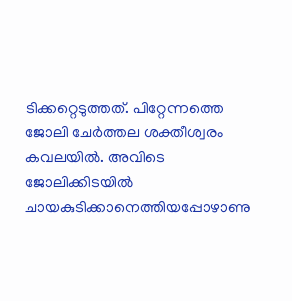ടിക്കറ്റെടുത്തത്. പിറ്റേന്നത്തെ ജോലി ചേർത്തല ശക്തീശ്വരം കവലയിൽ. അവിടെ ജോലിക്കിടയിൽ ചായകുടിക്കാനെത്തിയപ്പോഴാണു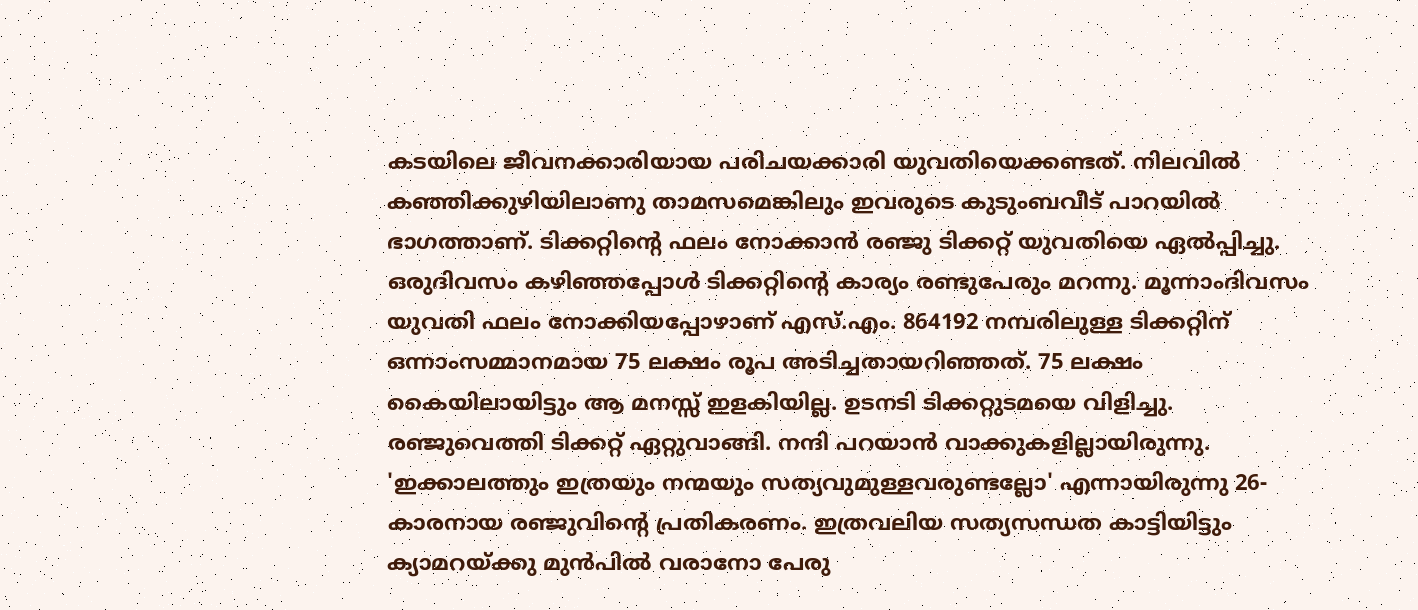കടയിലെ ജീവനക്കാരിയായ പരിചയക്കാരി യുവതിയെക്കണ്ടത്. നിലവിൽ കഞ്ഞിക്കുഴിയിലാണു താമസമെങ്കിലും ഇവരുടെ കുടുംബവീട് പാറയിൽ ഭാഗത്താണ്. ടിക്കറ്റിന്റെ ഫലം നോക്കാൻ രഞ്ജു ടിക്കറ്റ് യുവതിയെ ഏൽപ്പിച്ചു. ഒരുദിവസം കഴിഞ്ഞപ്പോൾ ടിക്കറ്റിന്റെ കാര്യം രണ്ടുപേരും മറന്നു. മൂന്നാംദിവസം യുവതി ഫലം നോക്കിയപ്പോഴാണ് എസ്.എം. 864192 നമ്പരിലുള്ള ടിക്കറ്റിന് ഒന്നാംസമ്മാനമായ 75 ലക്ഷം രൂപ അടിച്ചതായറിഞ്ഞത്. 75 ലക്ഷം കൈയിലായിട്ടും ആ മനസ്സ് ഇളകിയില്ല. ഉടനടി ടിക്കറ്റുടമയെ വിളിച്ചു. രഞ്ജുവെത്തി ടിക്കറ്റ് ഏറ്റുവാങ്ങി. നന്ദി പറയാൻ വാക്കുകളില്ലായിരുന്നു. 'ഇക്കാലത്തും ഇത്രയും നന്മയും സത്യവുമുള്ളവരുണ്ടല്ലോ' എന്നായിരുന്നു 26-കാരനായ രഞ്ജുവിന്റെ പ്രതികരണം. ഇത്രവലിയ സത്യസന്ധത കാട്ടിയിട്ടും ക്യാമറയ്ക്കു മുൻപിൽ വരാനോ പേരു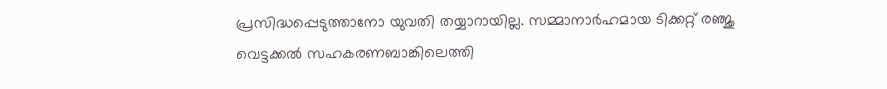പ്രസിദ്ധപ്പെടുത്താനോ യുവതി തയ്യാറായില്ല. സമ്മാനാർഹമായ ടിക്കറ്റ് രഞ്ജു വെട്ടക്കൽ സഹകരണബാങ്കിലെത്തി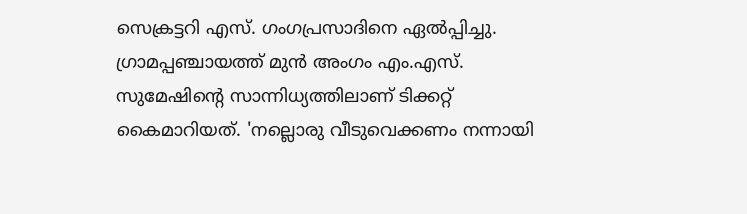സെക്രട്ടറി എസ്. ഗംഗപ്രസാദിനെ ഏൽപ്പിച്ചു. ഗ്രാമപ്പഞ്ചായത്ത് മുൻ അംഗം എം.എസ്. സുമേഷിന്റെ സാന്നിധ്യത്തിലാണ് ടിക്കറ്റ് കൈമാറിയത്. 'നല്ലൊരു വീടുവെക്കണം നന്നായി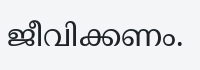ജീവിക്കണം.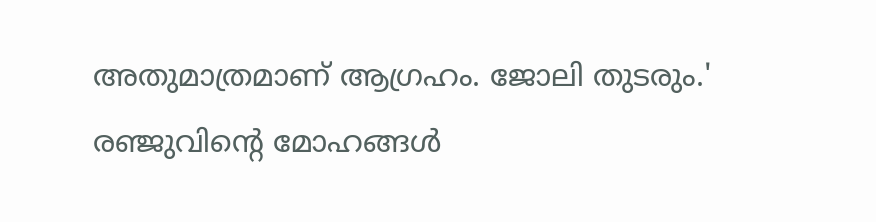അതുമാത്രമാണ് ആഗ്രഹം. ജോലി തുടരും.' രഞ്ജുവിന്റെ മോഹങ്ങൾ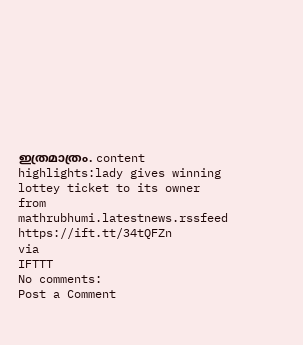ഇത്രമാത്രം. content highlights:lady gives winning lottey ticket to its owner
from mathrubhumi.latestnews.rssfeed https://ift.tt/34tQFZn
via
IFTTT
No comments:
Post a Comment